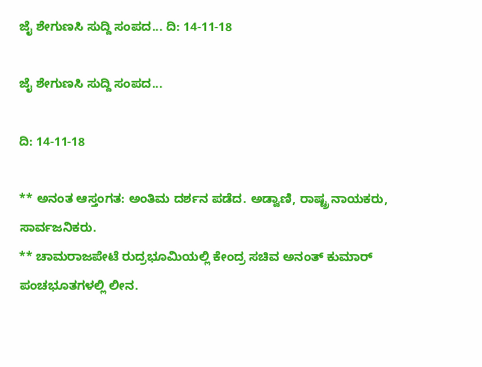ಜೈ ಶೇಗುಣಸಿ ಸುದ್ದಿ ಸಂಪದ... ದಿ: 14-11-18

ಜೈ ಶೇಗುಣಸಿ ಸುದ್ದಿ ಸಂಪದ...

ದಿ: 14-11-18

** ಅನಂತ ಆಸ್ತಂಗತ: ಅಂತಿಮ ದರ್ಶನ ಪಡೆದ. ಅಡ್ವಾಣಿ, ರಾಷ್ಟ್ರ ನಾಯಕರು, ಸಾರ್ವಜನಿಕರು.
** ಚಾಮರಾಜಪೇಟೆ ರುದ್ರಭೂಮಿಯಲ್ಲಿ ಕೇಂದ್ರ ಸಚಿವ ಅನಂತ್ ಕುಮಾರ್ ಪಂಚಭೂತಗಳಲ್ಲಿ ಲೀನ.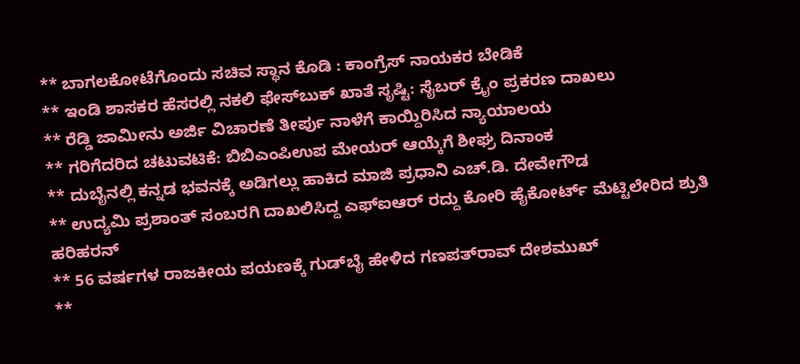** ಬಾಗಲಕೋಟೆಗೊಂದು ಸಚಿವ ಸ್ಥಾನ ಕೊಡಿ : ಕಾಂಗ್ರೆಸ್ ನಾಯಕರ ಬೇಡಿಕೆ
** ಇಂಡಿ ಶಾಸಕರ ಹೆಸರಲ್ಲಿ ನಕಲಿ ಫೇಸ್‌ಬುಕ್ ಖಾತೆ ಸೃಷ್ಟಿ: ಸೈಬರ್ ಕ್ರೈಂ ಪ್ರಕರಣ ದಾಖಲು
** ರೆಡ್ಡಿ ಜಾಮೀನು ಅರ್ಜಿ ವಿಚಾರಣೆ ತೀರ್ಪು ನಾಳೆಗೆ ಕಾಯ್ದಿರಿಸಿದ ನ್ಯಾಯಾಲಯ
** ಗರಿಗೆದರಿದ ಚಟುವಟಿಕೆ: ಬಿಬಿಎಂಪಿಉಪ ಮೇಯರ್ ಆಯ್ಕೆಗೆ ಶೀಘ್ರ ದಿನಾಂಕ
** ದುಬೈನಲ್ಲಿ ಕನ್ನಡ ಭವನಕ್ಕೆ ಅಡಿಗಲ್ಲು ಹಾಕಿದ ಮಾಜಿ ಪ್ರಧಾನಿ ಎಚ್.ಡಿ. ದೇವೇಗೌಡ
** ಉದ್ಯಮಿ ಪ್ರಶಾಂತ್ ಸಂಬರಗಿ ದಾಖಲಿಸಿದ್ದ ಎಫ್ಐಆರ್ ರದ್ದು ಕೋರಿ ಹೈಕೋರ್ಟ್ ಮೆಟ್ಟಿಲೇರಿದ ಶ್ರುತಿ ಹರಿಹರನ್
** 56 ವರ್ಷಗಳ ರಾಜಕೀಯ ಪಯಣಕ್ಕೆ ಗುಡ್‌ಬೈ ಹೇಳಿದ ಗಣಪತ್‌ರಾವ್‌ ದೇಶಮುಖ್‌
**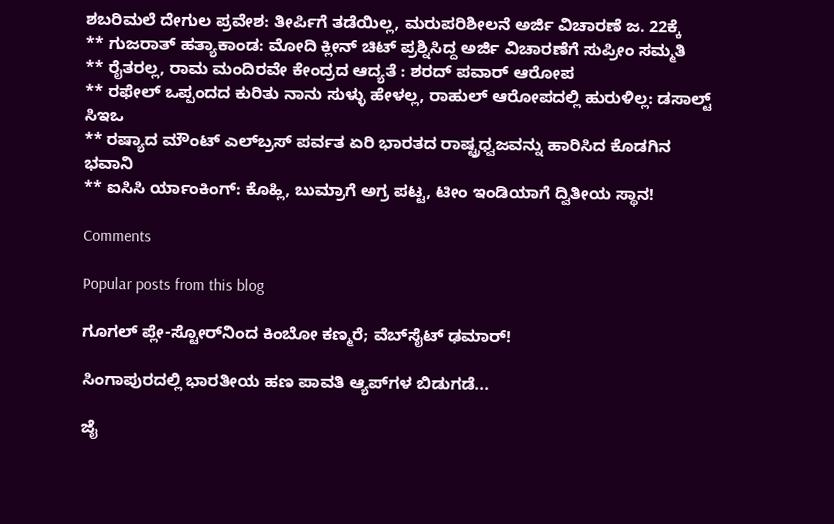ಶಬರಿಮಲೆ ದೇಗುಲ ಪ್ರವೇಶ: ತೀರ್ಪಿಗೆ ತಡೆಯಿಲ್ಲ, ಮರುಪರಿಶೀಲನೆ ಅರ್ಜಿ ವಿಚಾರಣೆ ಜ. 22ಕ್ಕೆ
** ಗುಜರಾತ್ ಹತ್ಯಾಕಾಂಡ: ಮೋದಿ ಕ್ಲೀನ್ ಚಿಟ್ ಪ್ರಶ್ನಿಸಿದ್ದ ಅರ್ಜಿ ವಿಚಾರಣೆಗೆ ಸುಪ್ರೀಂ ಸಮ್ಮತಿ
** ರೈತರಲ್ಲ, ರಾಮ ಮಂದಿರವೇ ಕೇಂದ್ರದ ಆದ್ಯತೆ : ಶರದ್ ಪವಾರ್ ಆರೋಪ
** ರಫೇಲ್ ಒಪ್ಪಂದದ ಕುರಿತು ನಾನು ಸುಳ್ಳು ಹೇಳಲ್ಲ, ರಾಹುಲ್ ಆರೋಪದಲ್ಲಿ ಹುರುಳಿಲ್ಲ: ಡಸಾಲ್ಟ್ ಸಿಇಒ
** ರಷ್ಯಾದ ಮೌಂಟ್ ಎಲ್‌ಬ್ರಸ್ ಪರ್ವತ ಏರಿ ಭಾರತದ ರಾಷ್ಟ್ರಧ್ವಜವನ್ನು ಹಾರಿಸಿದ ಕೊಡಗಿನ ಭವಾನಿ
** ಐಸಿಸಿ ರ್ಯಾಂಕಿಂಗ್: ಕೊಹ್ಲಿ, ಬುಮ್ರಾಗೆ ಅಗ್ರ ಪಟ್ಟ, ಟೀಂ ಇಂಡಿಯಾಗೆ ದ್ವಿತೀಯ ಸ್ಥಾನ!

Comments

Popular posts from this blog

ಗೂಗಲ್ ಪ್ಲೇ-ಸ್ಟೋರ್‌ನಿಂದ ಕಿಂಬೋ ಕಣ್ಮರೆ; ವೆಬ್‌ಸೈಟ್ ಢಮಾರ್!

ಸಿಂಗಾಪುರದಲ್ಲಿ ಭಾರತೀಯ ಹಣ ಪಾವತಿ ಆ್ಯಪ್‌ಗಳ ಬಿಡುಗಡೆ...

ಜೈ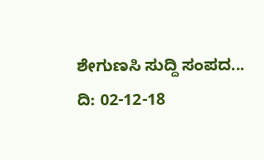ಶೇಗುಣಸಿ ಸುದ್ದಿ ಸಂಪದ... ದಿ: 02-12-18